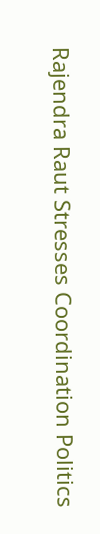Rajendra Raut Stresses Coordination Politics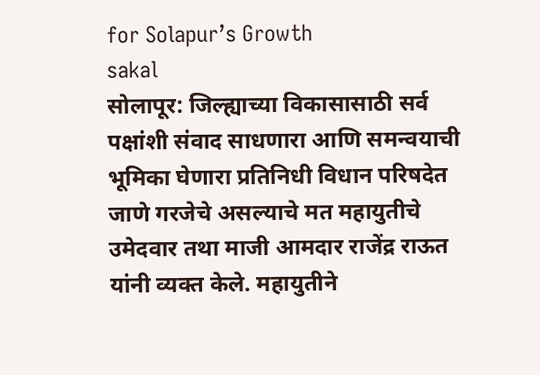for Solapur’s Growth
sakal
सोलापूर: जिल्ह्याच्या विकासासाठी सर्व पक्षांशी संवाद साधणारा आणि समन्वयाची भूमिका घेणारा प्रतिनिधी विधान परिषदेत जाणे गरजेचे असल्याचे मत महायुतीचे उमेदवार तथा माजी आमदार राजेंद्र राऊत यांनी व्यक्त केले. महायुतीने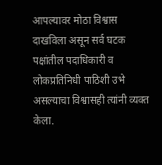आपल्यावर मोठा विश्वास दाखविला असून सर्व घटक पक्षांतील पदाधिकारी व लोकप्रतिनिधी पाठिशी उभे असल्याचा विश्वासही त्यांनी व्यक्त केला.